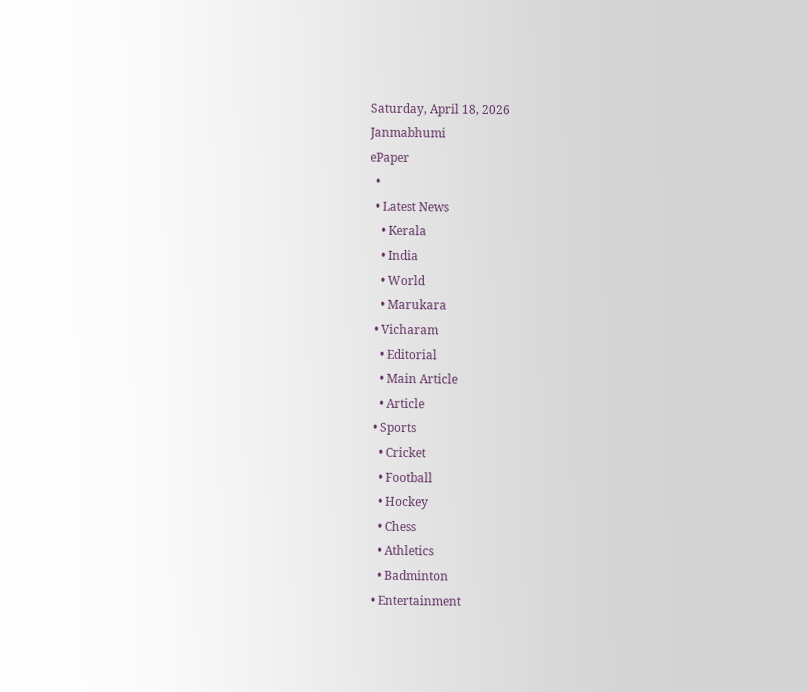Saturday, April 18, 2026
Janmabhumi
ePaper
  •
  • Latest News
    • Kerala
    • India
    • World
    • Marukara
  • Vicharam
    • Editorial
    • Main Article
    • Article
  • Sports
    • Cricket
    • Football
    • Hockey
    • Chess
    • Athletics
    • Badminton
  • Entertainment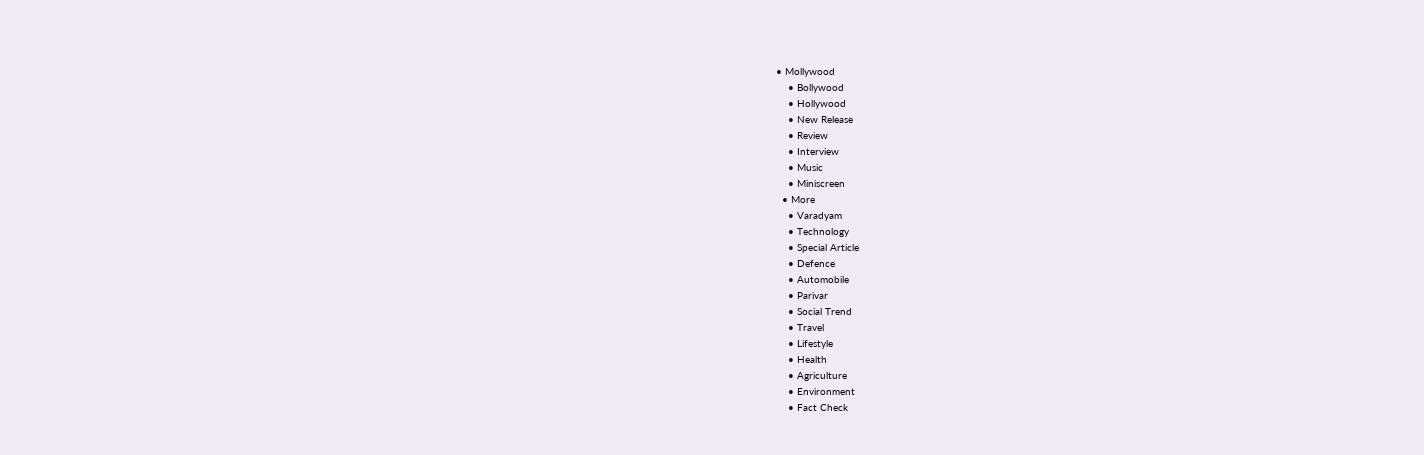• Mollywood
    • Bollywood
    • Hollywood
    • New Release
    • Review
    • Interview
    • Music
    • Miniscreen
  • More
    • Varadyam
    • Technology
    • Special Article
    • Defence
    • Automobile
    • Parivar
    • Social Trend
    • Travel
    • Lifestyle
    • Health
    • Agriculture
    • Environment
    • Fact Check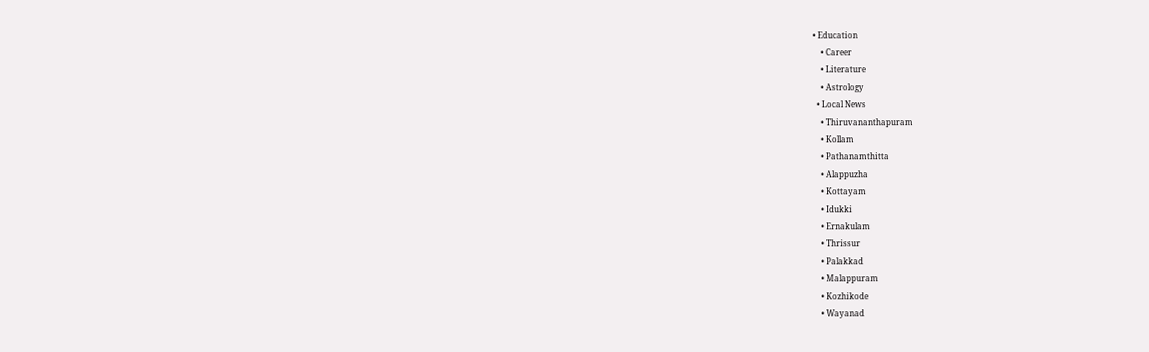• Education
    • Career
    • Literature
    • Astrology
  • Local News
    • Thiruvananthapuram
    • Kollam
    • Pathanamthitta
    • Alappuzha
    • Kottayam
    • Idukki
    • Ernakulam
    • Thrissur
    • Palakkad
    • Malappuram
    • Kozhikode
    • Wayanad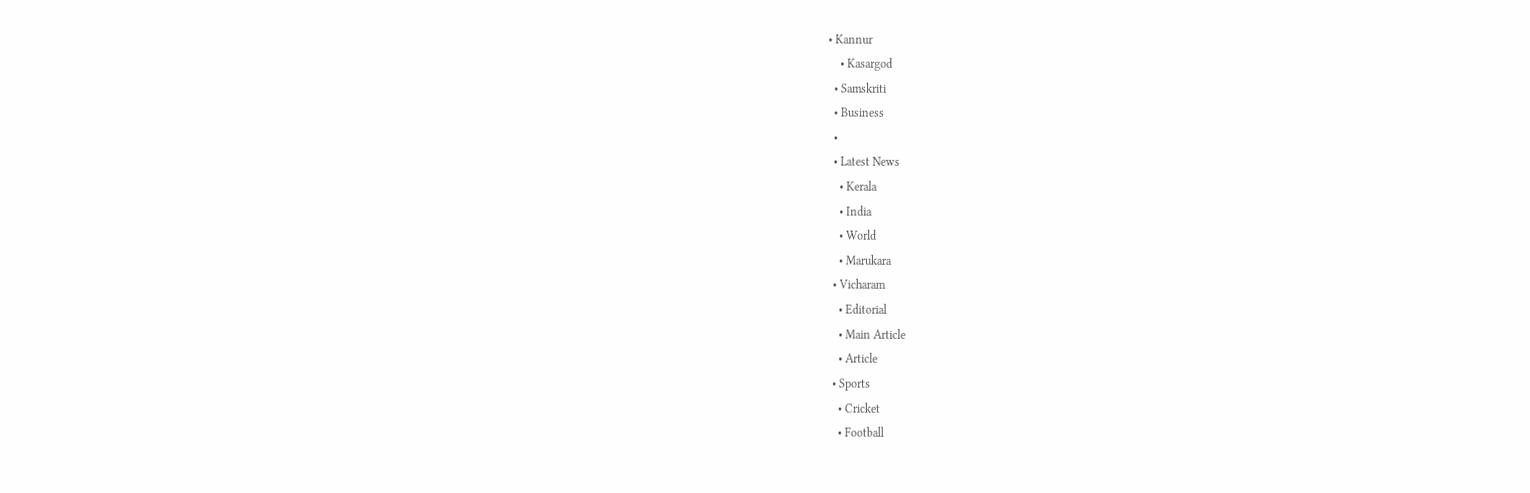• Kannur
    • Kasargod
  • Samskriti
  • Business
  •
  • Latest News
    • Kerala
    • India
    • World
    • Marukara
  • Vicharam
    • Editorial
    • Main Article
    • Article
  • Sports
    • Cricket
    • Football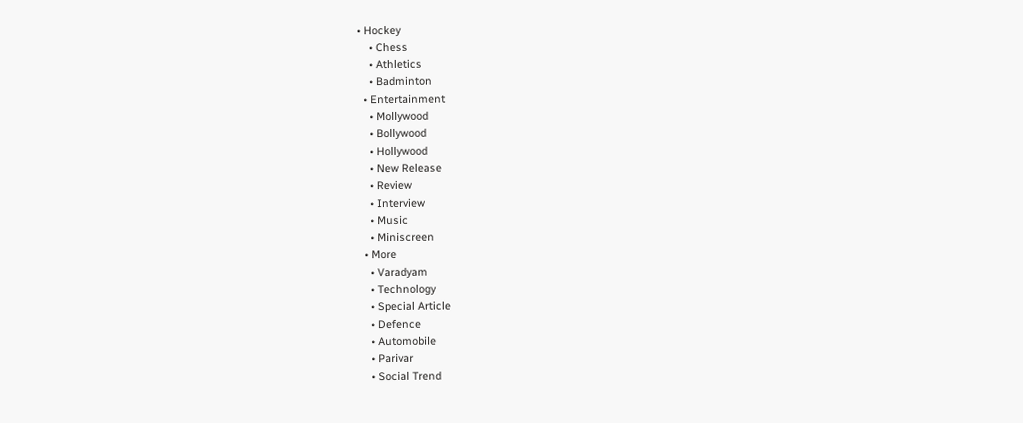• Hockey
    • Chess
    • Athletics
    • Badminton
  • Entertainment
    • Mollywood
    • Bollywood
    • Hollywood
    • New Release
    • Review
    • Interview
    • Music
    • Miniscreen
  • More
    • Varadyam
    • Technology
    • Special Article
    • Defence
    • Automobile
    • Parivar
    • Social Trend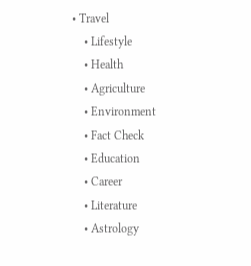• Travel
    • Lifestyle
    • Health
    • Agriculture
    • Environment
    • Fact Check
    • Education
    • Career
    • Literature
    • Astrology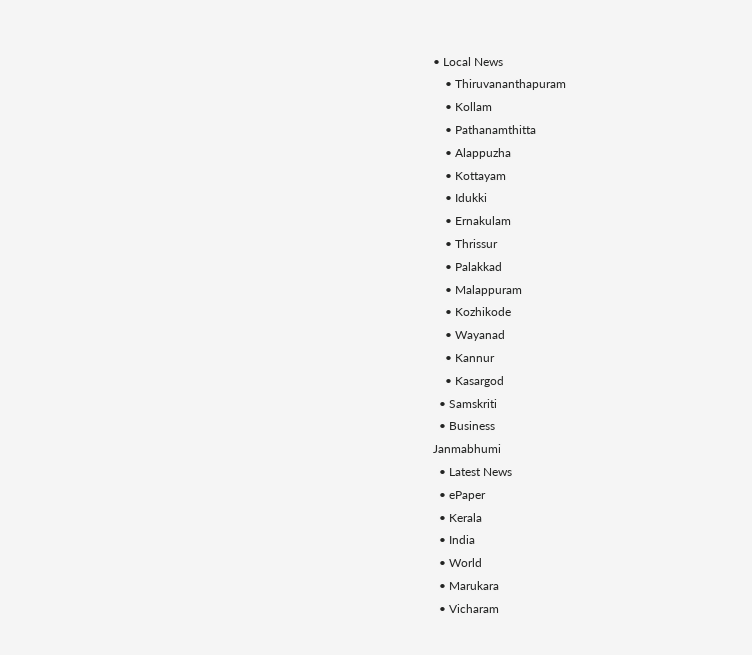• Local News
    • Thiruvananthapuram
    • Kollam
    • Pathanamthitta
    • Alappuzha
    • Kottayam
    • Idukki
    • Ernakulam
    • Thrissur
    • Palakkad
    • Malappuram
    • Kozhikode
    • Wayanad
    • Kannur
    • Kasargod
  • Samskriti
  • Business
Janmabhumi
  • Latest News
  • ePaper
  • Kerala
  • India
  • World
  • Marukara
  • Vicharam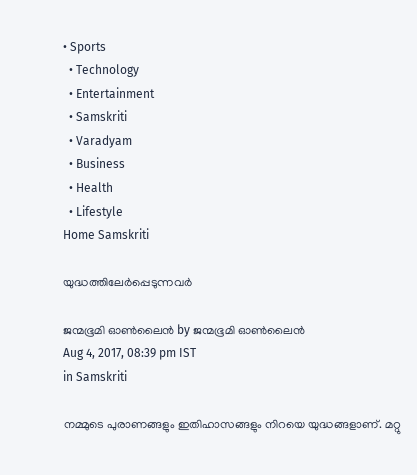• Sports
  • Technology
  • Entertainment
  • Samskriti
  • Varadyam
  • Business
  • Health
  • Lifestyle
Home Samskriti

യുദ്ധത്തിലേര്‍പ്പെടുന്നവര്‍

ജന്മഭൂമി ഓണ്‍ലൈന്‍ by ജന്മഭൂമി ഓണ്‍ലൈന്‍
Aug 4, 2017, 08:39 pm IST
in Samskriti

നമ്മുടെ പുരാണങ്ങളും ഇതിഹാസങ്ങളും നിറയെ യുദ്ധങ്ങളാണ്. മറ്റു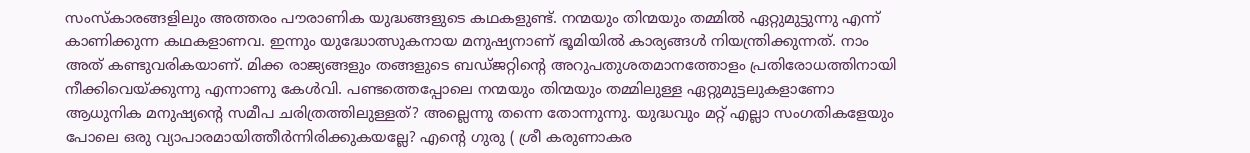സംസ്‌കാരങ്ങളിലും അത്തരം പൗരാണിക യുദ്ധങ്ങളുടെ കഥകളുണ്ട്. നന്മയും തിന്മയും തമ്മില്‍ ഏറ്റുമുട്ടുന്നു എന്ന് കാണിക്കുന്ന കഥകളാണവ. ഇന്നും യുദ്ധോത്സുകനായ മനുഷ്യനാണ് ഭൂമിയില്‍ കാര്യങ്ങള്‍ നിയന്ത്രിക്കുന്നത്. നാം അത് കണ്ടുവരികയാണ്. മിക്ക രാജ്യങ്ങളും തങ്ങളുടെ ബഡ്ജറ്റിന്റെ അറുപതുശതമാനത്തോളം പ്രതിരോധത്തിനായി നീക്കിവെയ്‌ക്കുന്നു എന്നാണു കേള്‍വി. പണ്ടത്തെപ്പോലെ നന്മയും തിന്മയും തമ്മിലുള്ള ഏറ്റുമുട്ടലുകളാണോ ആധുനിക മനുഷ്യന്റെ സമീപ ചരിത്രത്തിലുള്ളത്? അല്ലെന്നു തന്നെ തോന്നുന്നു. യുദ്ധവും മറ്റ് എല്ലാ സംഗതികളേയും പോലെ ഒരു വ്യാപാരമായിത്തീര്‍ന്നിരിക്കുകയല്ലേ? എന്റെ ഗുരു ( ശ്രീ കരുണാകര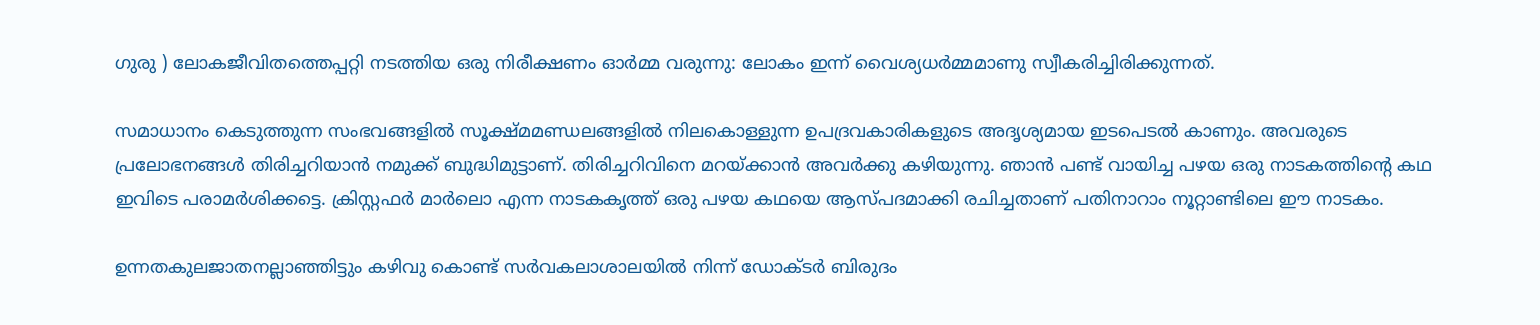ഗുരു ) ലോകജീവിതത്തെപ്പറ്റി നടത്തിയ ഒരു നിരീക്ഷണം ഓര്‍മ്മ വരുന്നു: ലോകം ഇന്ന് വൈശ്യധര്‍മ്മമാണു സ്വീകരിച്ചിരിക്കുന്നത്.

സമാധാനം കെടുത്തുന്ന സംഭവങ്ങളില്‍ സൂക്ഷ്മമണ്ഡലങ്ങളില്‍ നിലകൊള്ളുന്ന ഉപദ്രവകാരികളുടെ അദൃശ്യമായ ഇടപെടല്‍ കാണും. അവരുടെ പ്രലോഭനങ്ങള്‍ തിരിച്ചറിയാന്‍ നമുക്ക് ബുദ്ധിമുട്ടാണ്. തിരിച്ചറിവിനെ മറയ്‌ക്കാന്‍ അവര്‍ക്കു കഴിയുന്നു. ഞാന്‍ പണ്ട് വായിച്ച പഴയ ഒരു നാടകത്തിന്റെ കഥ ഇവിടെ പരാമര്‍ശിക്കട്ടെ. ക്രിസ്റ്റഫര്‍ മാര്‍ലൊ എന്ന നാടകകൃത്ത് ഒരു പഴയ കഥയെ ആസ്പദമാക്കി രചിച്ചതാണ് പതിനാറാം നൂറ്റാണ്ടിലെ ഈ നാടകം.

ഉന്നതകുലജാതനല്ലാഞ്ഞിട്ടും കഴിവു കൊണ്ട് സര്‍വകലാശാലയില്‍ നിന്ന് ഡോക്ടര്‍ ബിരുദം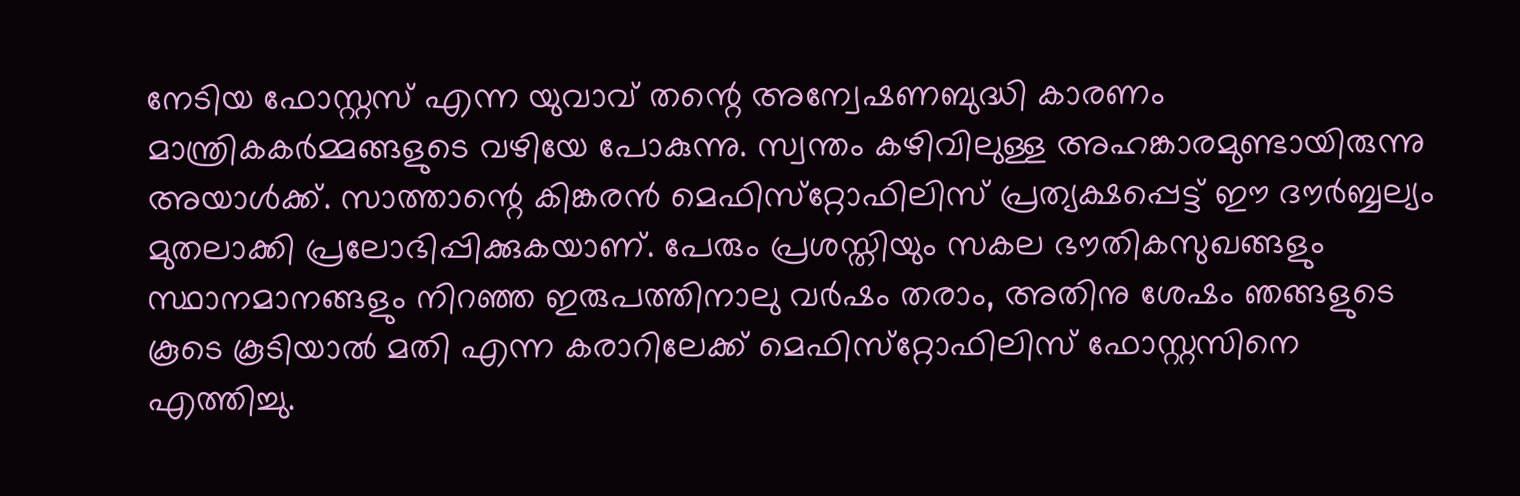നേടിയ ഫോസ്റ്റസ് എന്ന യുവാവ് തന്റെ അന്വേഷണബുദ്ധി കാരണം മാന്ത്രികകര്‍മ്മങ്ങളുടെ വഴിയേ പോകുന്നു. സ്വന്തം കഴിവിലുള്ള അഹങ്കാരമുണ്ടായിരുന്നു അയാള്‍ക്ക്. സാത്താന്റെ കിങ്കരന്‍ മെഫിസ്‌റ്റോഫിലിസ് പ്രത്യക്ഷപ്പെട്ട് ഈ ദൗര്‍ബ്ബല്യം മുതലാക്കി പ്രലോഭിപ്പിക്കുകയാണ്. പേരും പ്രശസ്തിയും സകല ഭൗതികസുഖങ്ങളും സ്ഥാനമാനങ്ങളും നിറഞ്ഞ ഇരുപത്തിനാലു വര്‍ഷം തരാം, അതിനു ശേഷം ഞങ്ങളുടെ കൂടെ കൂടിയാല്‍ മതി എന്ന കരാറിലേക്ക് മെഫിസ്‌റ്റോഫിലിസ് ഫോസ്റ്റസിനെ എത്തിച്ചു.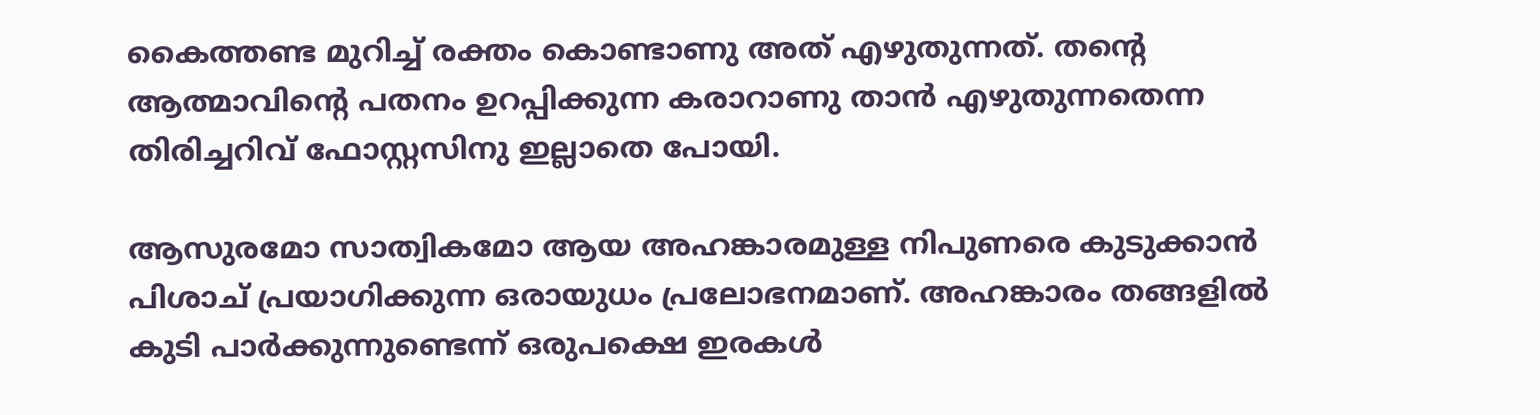കൈത്തണ്ട മുറിച്ച് രക്തം കൊണ്ടാണു അത് എഴുതുന്നത്. തന്റെ ആത്മാവിന്റെ പതനം ഉറപ്പിക്കുന്ന കരാറാണു താന്‍ എഴുതുന്നതെന്ന തിരിച്ചറിവ് ഫോസ്റ്റസിനു ഇല്ലാതെ പോയി.

ആസുരമോ സാത്വികമോ ആയ അഹങ്കാരമുള്ള നിപുണരെ കുടുക്കാന്‍ പിശാച് പ്രയാഗിക്കുന്ന ഒരായുധം പ്രലോഭനമാണ്. അഹങ്കാരം തങ്ങളില്‍ കുടി പാര്‍ക്കുന്നുണ്ടെന്ന് ഒരുപക്ഷെ ഇരകള്‍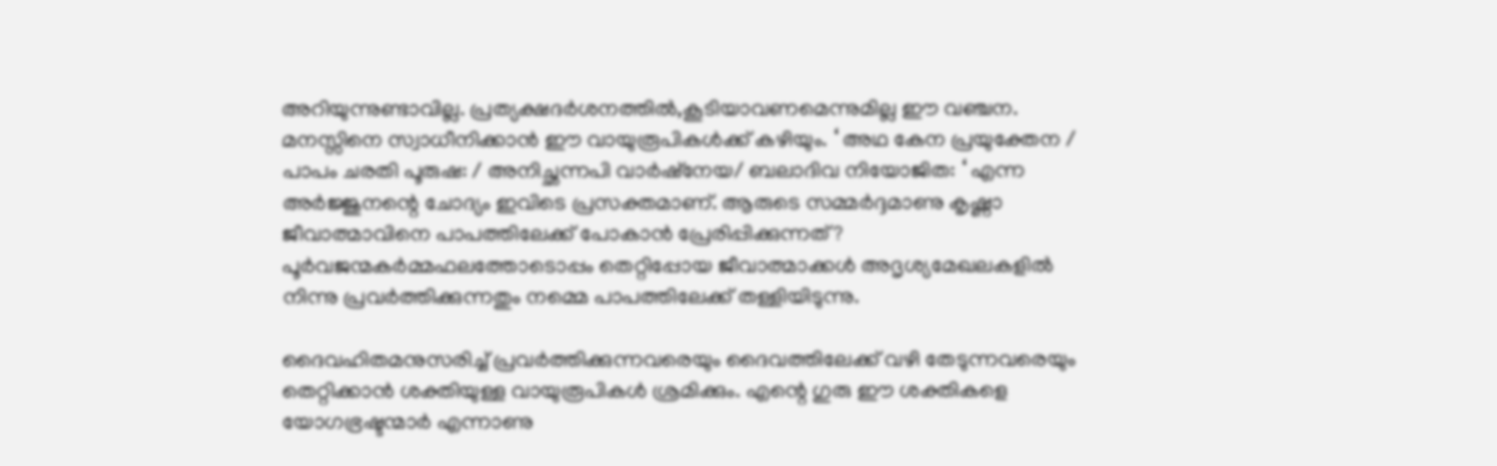അറിയുന്നുണ്ടാവില്ല. പ്രത്യക്ഷദര്‍ശനത്തില്‍,കൂടിയാവണമെന്നുമില്ല ഈ വഞ്ചന. മനസ്സിനെ സ്വാധീനിക്കാന്‍ ഈ വായുരൂപികള്‍ക്ക് കഴിയും. ‘ അഥ കേന പ്രയുക്തേന / പാപം ചരതി പൂരുഷ: / അനിച്ഛന്നപി വാര്‍ഷ്‌നേയ/ ബലാദിവ നിയോജിത: ‘ എന്ന അര്‍ജ്ജുനന്റെ ചോദ്യം ഇവിടെ പ്രസക്തമാണ്. ആരുടെ സമ്മര്‍ദ്ദമാണു കൃഷ്ണാ ജീവാത്മാവിനെ പാപത്തിലേക്ക് പോകാന്‍ പ്രേരിപ്പിക്കുന്നത്? പൂര്‍വജന്മകര്‍മ്മഫലത്തോടൊപ്പം തെറ്റിപ്പോയ ജീവാത്മാക്കള്‍ അദൃശ്യമേഖലകളില്‍ നിന്നു പ്രവര്‍ത്തിക്കുന്നതും നമ്മെ പാപത്തിലേക്ക് തള്ളിയിടുന്നു.

ദൈവഹിതമനുസരിച്ച് പ്രവര്‍ത്തിക്കുന്നവരെയും ദൈവത്തിലേക്ക് വഴി തേടുന്നവരെയും തെറ്റിക്കാന്‍ ശക്തിയുള്ള വായുരൂപികള്‍ ശ്രമിക്കും. എന്റെ ഗുരു ഈ ശക്തികളെ യോഗഭ്രഷ്ടന്മാര്‍ എന്നാണു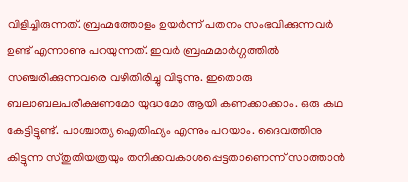വിളിച്ചിരുന്നത്. ബ്രഹ്മത്തോളം ഉയര്‍ന്ന് പതനം സംഭവിക്കുന്നവര്‍ ഉണ്ട് എന്നാണു പറയുന്നത്. ഇവര്‍ ബ്രഹ്മമാര്‍ഗ്ഗത്തില്‍ സഞ്ചരിക്കുന്നവരെ വഴിതിരിച്ചു വിടുന്നു. ഇതൊരു ബലാബലപരീക്ഷണമോ യുദ്ധമോ ആയി കണക്കാക്കാം. ഒരു കഥ കേട്ടിട്ടുണ്ട്. പാശ്ചാത്യ ഐതിഹ്യം എന്നും പറയാം. ദൈവത്തിനു കിട്ടുന്ന സ്തുതിയത്രയും തനിക്കവകാശപ്പെട്ടതാണെന്ന് സാത്താന്‍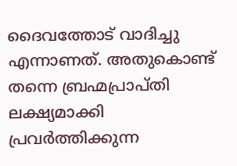ദൈവത്തോട് വാദിച്ചു എന്നാണത്. അതുകൊണ്ട് തന്നെ ബ്രഹ്മപ്രാപ്തി ലക്ഷ്യമാക്കി പ്രവര്‍ത്തിക്കുന്ന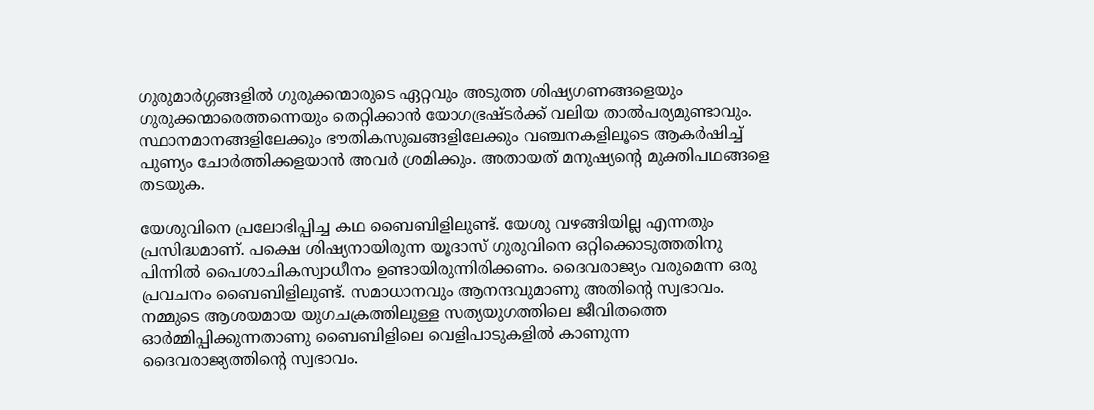ഗുരുമാര്‍ഗ്ഗങ്ങളില്‍ ഗുരുക്കന്മാരുടെ ഏറ്റവും അടുത്ത ശിഷ്യഗണങ്ങളെയും ഗുരുക്കന്മാരെത്തന്നെയും തെറ്റിക്കാന്‍ യോഗഭ്രഷ്ടര്‍ക്ക് വലിയ താല്‍പര്യമുണ്ടാവും. സ്ഥാനമാനങ്ങളിലേക്കും ഭൗതികസുഖങ്ങളിലേക്കും വഞ്ചനകളിലൂടെ ആകര്‍ഷിച്ച് പുണ്യം ചോര്‍ത്തിക്കളയാന്‍ അവര്‍ ശ്രമിക്കും. അതായത് മനുഷ്യന്റെ മുക്തിപഥങ്ങളെ തടയുക.

യേശുവിനെ പ്രലോഭിപ്പിച്ച കഥ ബൈബിളിലുണ്ട്. യേശു വഴങ്ങിയില്ല എന്നതും പ്രസിദ്ധമാണ്. പക്ഷെ ശിഷ്യനായിരുന്ന യൂദാസ് ഗുരുവിനെ ഒറ്റിക്കൊടുത്തതിനു പിന്നില്‍ പൈശാചികസ്വാധീനം ഉണ്ടായിരുന്നിരിക്കണം. ദൈവരാജ്യം വരുമെന്ന ഒരു പ്രവചനം ബൈബിളിലുണ്ട്. സമാധാനവും ആനന്ദവുമാണു അതിന്റെ സ്വഭാവം. നമ്മുടെ ആശയമായ യുഗചക്രത്തിലുള്ള സത്യയുഗത്തിലെ ജീവിതത്തെ ഓര്‍മ്മിപ്പിക്കുന്നതാണു ബൈബിളിലെ വെളിപാടുകളില്‍ കാണുന്ന ദൈവരാജ്യത്തിന്റെ സ്വഭാവം.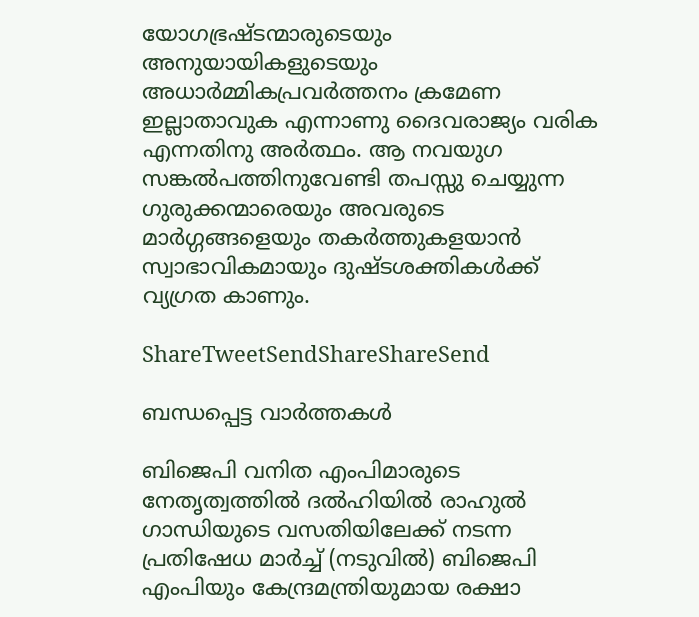യോഗഭ്രഷ്ടന്മാരുടെയും അനുയായികളുടെയും അധാര്‍മ്മികപ്രവര്‍ത്തനം ക്രമേണ ഇല്ലാതാവുക എന്നാണു ദൈവരാജ്യം വരിക എന്നതിനു അര്‍ത്ഥം. ആ നവയുഗ സങ്കല്‍പത്തിനുവേണ്ടി തപസ്സു ചെയ്യുന്ന ഗുരുക്കന്മാരെയും അവരുടെ മാര്‍ഗ്ഗങ്ങളെയും തകര്‍ത്തുകളയാന്‍ സ്വാഭാവികമായും ദുഷ്ടശക്തികള്‍ക്ക് വ്യഗ്രത കാണും.

ShareTweetSendShareShareSend

ബന്ധപ്പെട്ട വാര്‍ത്തകള്‍

ബിജെപി വനിത എംപിമാരുടെ നേതൃത്വത്തില്‍ ദല്‍ഹിയില്‍ രാഹുല്‍ ഗാന്ധിയുടെ വസതിയിലേക്ക് നടന്ന പ്രതിഷേധ മാര്‍ച്ച് (നടുവില്‍) ബിജെപി എംപിയും കേന്ദ്രമന്ത്രിയുമായ രക്ഷാ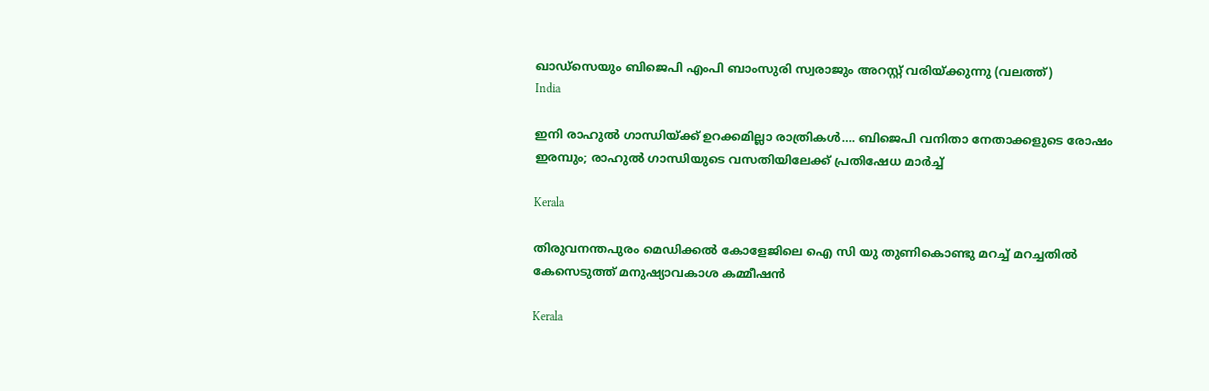ഖാഡ്സെയും ബിജെപി എംപി ബാംസുരി സ്വരാജും അറസ്റ്റ് വരിയ്ക്കുന്നു (വലത്ത്)
India

ഇനി രാഹുല്‍ ഗാന്ധിയ്‌ക്ക് ഉറക്കമില്ലാ രാത്രികള്‍…. ബിജെപി വനിതാ നേതാക്കളുടെ രോഷം ഇരമ്പും; രാഹുല്‍ ഗാന്ധിയുടെ വസതിയിലേക്ക് പ്രതിഷേധ മാര്‍ച്ച്

Kerala

തിരുവനന്തപുരം മെഡിക്കല്‍ കോളേജിലെ ഐ സി യു തുണികൊണ്ടു മറച്ച് മറച്ചതില്‍ കേസെടുത്ത് മനുഷ്യാവകാശ കമ്മീഷന്‍

Kerala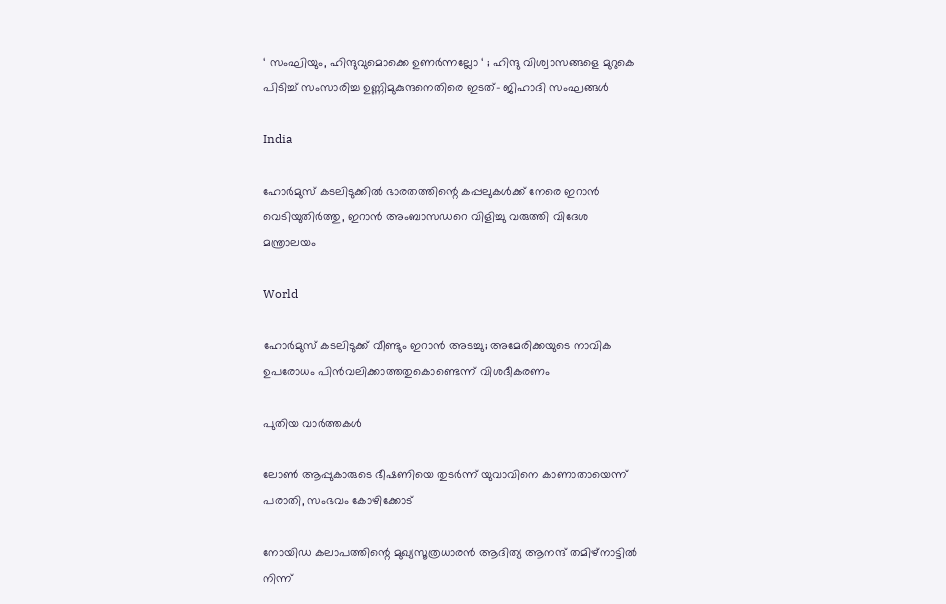‘ സംഘിയും, ഹിന്ദുവുമൊക്കെ ഉണർന്നല്ലോ ‘ ; ഹിന്ദു വിശ്വാസങ്ങളെ മുറുകെ പിടിച്ച് സംസാരിച്ച ഉണ്ണിമുകുന്ദനെതിരെ ഇടത്- ജിഹാദി സംഘങ്ങൾ

India

ഹോര്‍മുസ് കടലിടുക്കില്‍ ഭാരതത്തിന്റെ കപ്പലുകള്‍ക്ക് നേരെ ഇറാന്‍ വെടിയുതിര്‍ത്തു, ഇറാന്‍ അംബാസഡറെ വിളിച്ചു വരുത്തി വിദേശ മന്ത്രാലയം

World

ഹോര്‍മുസ് കടലിടുക്ക് വീണ്ടും ഇറാന്‍ അടച്ചു; അമേരിക്കയുടെ നാവിക ഉപരോധം പിന്‍വലിക്കാത്തതുകൊണ്ടെന്ന് വിശദീകരണം

പുതിയ വാര്‍ത്തകള്‍

ലോണ്‍ ആപ്പുകാരുടെ ഭീഷണിയെ തുടര്‍ന്ന് യുവാവിനെ കാണാതായെന്ന് പരാതി, സംഭവം കോഴിക്കോട്

നോയിഡ കലാപത്തിന്റെ മുഖ്യസൂത്രധാരൻ ആദിത്യ ആനന്ദ് തമിഴ്‌നാട്ടിൽ നിന്ന്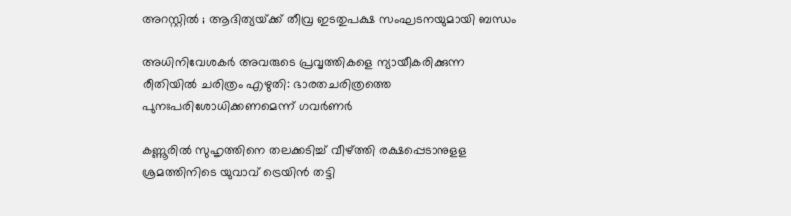അറസ്റ്റിൽ ; ആദിത്യയ്‌ക്ക് തീവ്ര ഇടതുപക്ഷ സംഘടനയുമായി ബന്ധം

അധിനിവേശകര്‍ അവരുടെ പ്രവൃത്തികളെ ന്യായീകരിക്കുന്ന രീതിയില്‍ ചരിത്രം എഴുതി: ഭാരതചരിത്രത്തെ പുനഃപരിശോധിക്കണമെന്ന് ഗവര്‍ണര്‍

കണ്ണൂരില്‍ സുഹൃത്തിനെ തലക്കടിച്ച് വീഴ്‌ത്തി രക്ഷപ്പെടാനുളള ശ്രമത്തിനിടെ യുവാവ് ട്രെയിന്‍ തട്ടി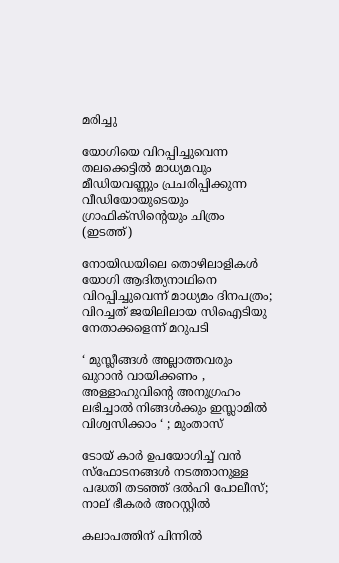മരിച്ചു

യോഗിയെ വിറപ്പിച്ചുവെന്ന തലക്കെട്ടില്‍ മാധ്യമവും മീഡിയവണ്ണും പ്രചരിപ്പിക്കുന്ന വീഡിയോയുടെയും ഗ്രാഫിക്സിന്‍റെയും ചിത്രം (ഇടത്ത്)

നോയിഡയിലെ തൊഴിലാളികള്‍ യോഗി ആദിത്യനാഥിനെ വിറപ്പിച്ചുവെന്ന് മാധ്യമം ദിനപത്രം; വിറച്ചത് ജയിലിലായ സിഐടിയു നേതാക്കളെന്ന് മറുപടി

‘ മുസ്ലീങ്ങൾ അല്ലാത്തവരും ഖുറാൻ വായിക്കണം , അള്ളാഹുവിന്റെ അനുഗ്രഹം ലഭിച്ചാൽ നിങ്ങൾക്കും ഇസ്ലാമിൽ വിശ്വസിക്കാം ‘ ; മുംതാസ്

ടോയ് കാർ ഉപയോഗിച്ച് വൻ സ്ഫോടനങ്ങൾ നടത്താനുള്ള പദ്ധതി തടഞ്ഞ് ദൽഹി പോലീസ്; നാല് ഭീകരർ അറസ്റ്റിൽ

കലാപത്തിന് പിന്നിൽ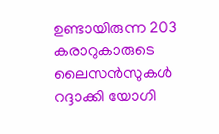ഉണ്ടായിരുന്ന 203 കരാറുകാരുടെ ലൈസൻസുകൾ റദ്ദാക്കി യോഗി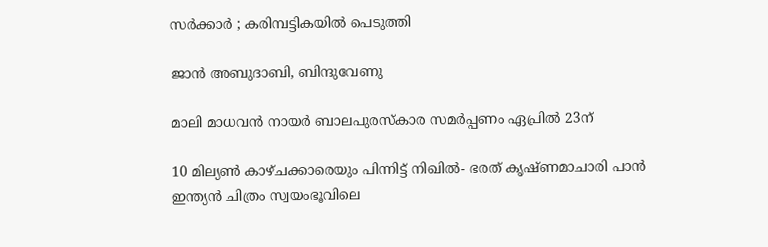സർക്കാർ ; കരിമ്പട്ടികയിൽ പെടുത്തി

ജാൻ അബുദാബി, ബിന്ദുവേണു

മാലി മാധവൻ നായർ ബാലപുരസ്കാര സമർപ്പണം ഏപ്രിൽ 23ന്

10 മില്യൺ കാഴ്ചക്കാരെയും പിന്നിട്ട് നിഖിൽ- ഭരത് കൃഷ്ണമാചാരി പാൻ ഇന്ത്യൻ ചിത്രം സ്വയംഭൂവിലെ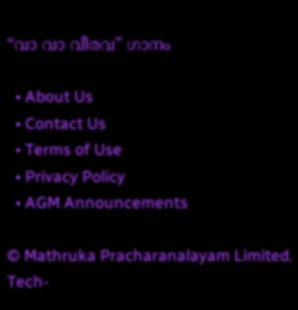“വാ വാ വീരവ” ഗാനം

  • About Us
  • Contact Us
  • Terms of Use
  • Privacy Policy
  • AGM Announcements

© Mathruka Pracharanalayam Limited.
Tech-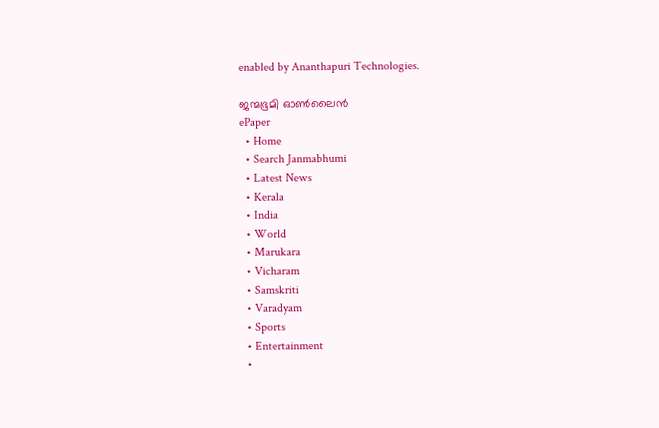enabled by Ananthapuri Technologies.

ജന്മഭൂമി ഓണ്‍ലൈന്‍
ePaper
  • Home
  • Search Janmabhumi
  • Latest News
  • Kerala
  • India
  • World
  • Marukara
  • Vicharam
  • Samskriti
  • Varadyam
  • Sports
  • Entertainment
  •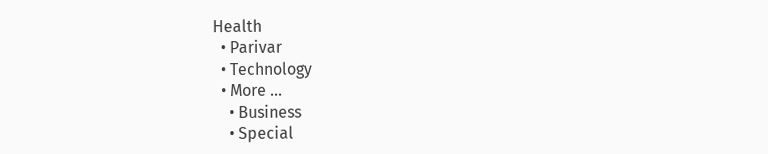Health
  • Parivar
  • Technology
  • More …
    • Business
    • Special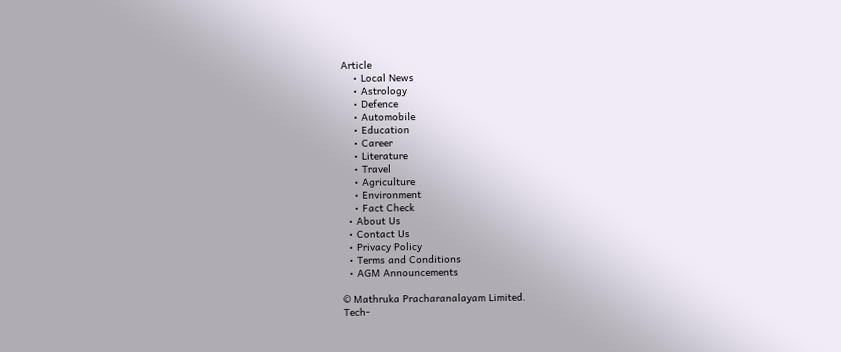Article
    • Local News
    • Astrology
    • Defence
    • Automobile
    • Education
    • Career
    • Literature
    • Travel
    • Agriculture
    • Environment
    • Fact Check
  • About Us
  • Contact Us
  • Privacy Policy
  • Terms and Conditions
  • AGM Announcements

© Mathruka Pracharanalayam Limited.
Tech-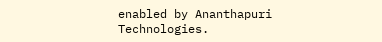enabled by Ananthapuri Technologies.